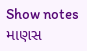Show notes
માણસ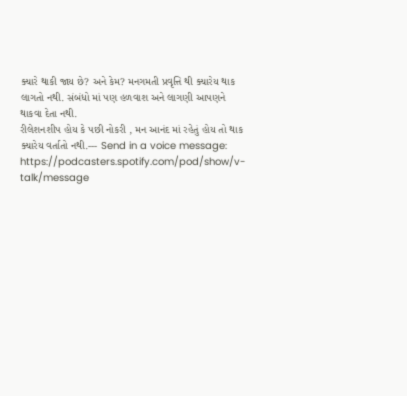ક્યારે થાકી જાય છે? અને કેમ? મનગમતી પ્રવૃત્તિ થી ક્યારેય થાક લાગતો નથી. સંબંધો માં પણ હળવાશ અને લાગણી આપણને થાકવા દેતા નથી.
રીલેશનશીપ હોય કે પછી નોકરી , મન આનંદ માં રહેતું હોય તો થાક ક્યારેય વર્તાતો નથી.--- Send in a voice message: https://podcasters.spotify.com/pod/show/v-talk/message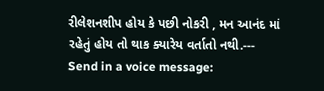રીલેશનશીપ હોય કે પછી નોકરી , મન આનંદ માં રહેતું હોય તો થાક ક્યારેય વર્તાતો નથી.--- Send in a voice message: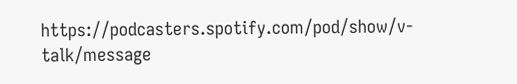https://podcasters.spotify.com/pod/show/v-talk/message